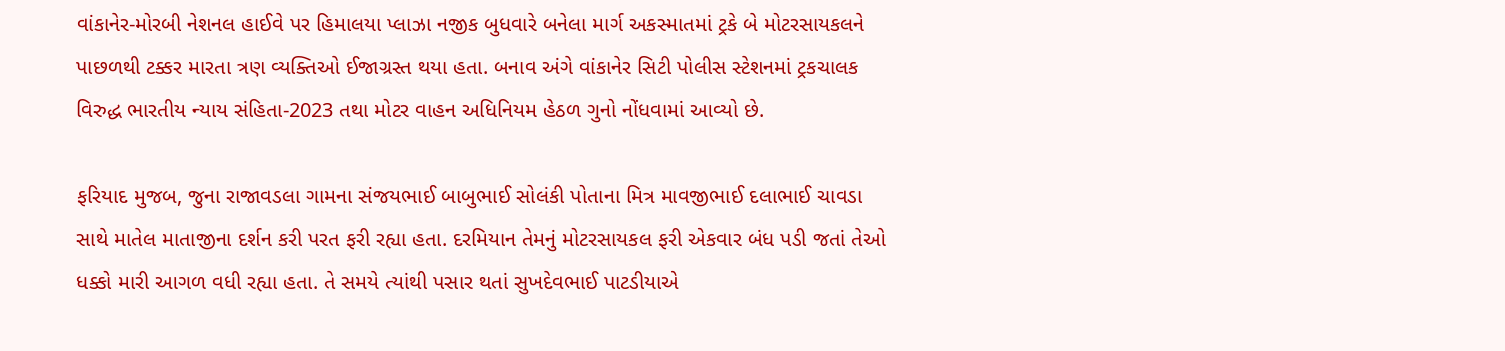વાંકાનેર-મોરબી નેશનલ હાઈવે પર હિમાલયા પ્લાઝા નજીક બુધવારે બનેલા માર્ગ અકસ્માતમાં ટ્રકે બે મોટરસાયકલને પાછળથી ટક્કર મારતા ત્રણ વ્યક્તિઓ ઈજાગ્રસ્ત થયા હતા. બનાવ અંગે વાંકાનેર સિટી પોલીસ સ્ટેશનમાં ટ્રકચાલક વિરુદ્ધ ભારતીય ન્યાય સંહિતા-2023 તથા મોટર વાહન અધિનિયમ હેઠળ ગુનો નોંધવામાં આવ્યો છે.

ફરિયાદ મુજબ, જુના રાજાવડલા ગામના સંજયભાઈ બાબુભાઈ સોલંકી પોતાના મિત્ર માવજીભાઈ દલાભાઈ ચાવડા સાથે માતેલ માતાજીના દર્શન કરી પરત ફરી રહ્યા હતા. દરમિયાન તેમનું મોટરસાયકલ ફરી એકવાર બંધ પડી જતાં તેઓ ધક્કો મારી આગળ વધી રહ્યા હતા. તે સમયે ત્યાંથી પસાર થતાં સુખદેવભાઈ પાટડીયાએ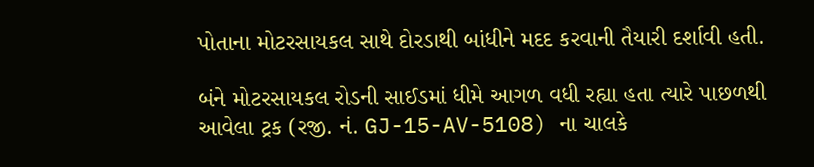પોતાના મોટરસાયકલ સાથે દોરડાથી બાંધીને મદદ કરવાની તૈયારી દર્શાવી હતી.

બંને મોટરસાયકલ રોડની સાઈડમાં ધીમે આગળ વધી રહ્યા હતા ત્યારે પાછળથી આવેલા ટ્રક (રજી. નં. GJ-15-AV-5108) ના ચાલકે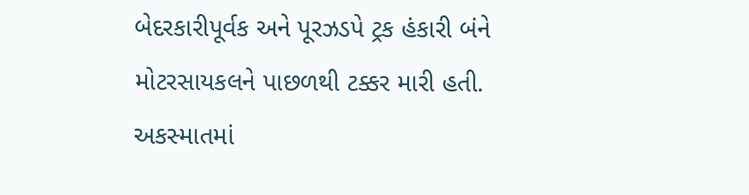બેદરકારીપૂર્વક અને પૂરઝડપે ટ્રક હંકારી બંને મોટરસાયકલને પાછળથી ટક્કર મારી હતી.
અકસ્માતમાં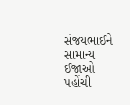સંજયભાઈને સામાન્ય ઈજાઓ પહોંચી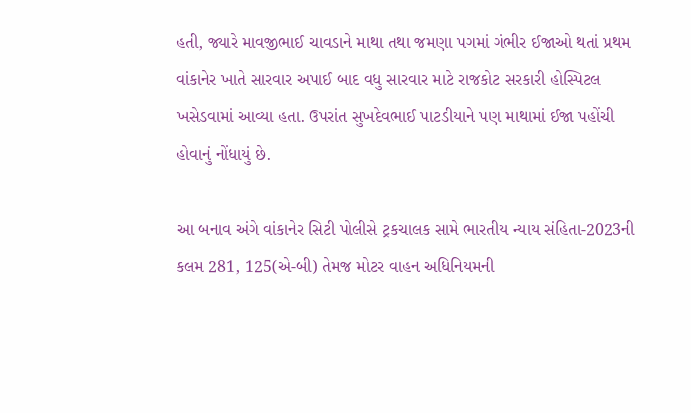હતી, જ્યારે માવજીભાઈ ચાવડાને માથા તથા જમણા પગમાં ગંભીર ઈજાઓ થતાં પ્રથમ વાંકાનેર ખાતે સારવાર અપાઈ બાદ વધુ સારવાર માટે રાજકોટ સરકારી હોસ્પિટલ ખસેડવામાં આવ્યા હતા. ઉપરાંત સુખદેવભાઈ પાટડીયાને પણ માથામાં ઈજા પહોંચી હોવાનું નોંધાયું છે.

આ બનાવ અંગે વાંકાનેર સિટી પોલીસે ટ્રકચાલક સામે ભારતીય ન્યાય સંહિતા-2023ની કલમ 281, 125(એ-બી) તેમજ મોટર વાહન અધિનિયમની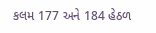કલમ 177 અને 184 હેઠળ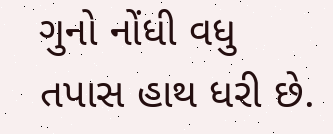ગુનો નોંધી વધુ તપાસ હાથ ધરી છે.